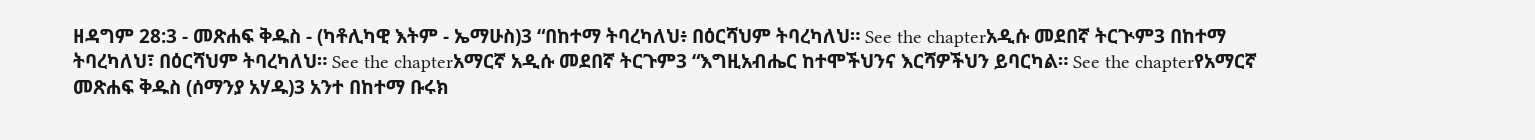ዘዳግም 28:3 - መጽሐፍ ቅዱስ - (ካቶሊካዊ እትም - ኤማሁስ)3 “በከተማ ትባረካለህ፥ በዕርሻህም ትባረካለህ። See the chapterአዲሱ መደበኛ ትርጒም3 በከተማ ትባረካለህ፣ በዕርሻህም ትባረካለህ። See the chapterአማርኛ አዲሱ መደበኛ ትርጉም3 “እግዚአብሔር ከተሞችህንና እርሻዎችህን ይባርካል። See the chapterየአማርኛ መጽሐፍ ቅዱስ (ሰማንያ አሃዱ)3 አንተ በከተማ ቡሩክ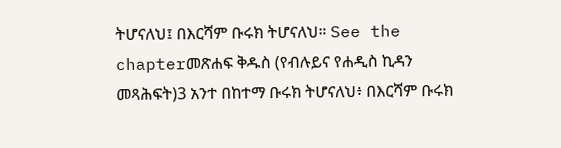ትሆናለህ፤ በእርሻም ቡሩክ ትሆናለህ። See the chapterመጽሐፍ ቅዱስ (የብሉይና የሐዲስ ኪዳን መጻሕፍት)3 አንተ በከተማ ቡሩክ ትሆናለህ፥ በእርሻም ቡሩክ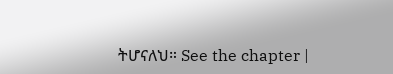ትሆናለህ። See the chapter |